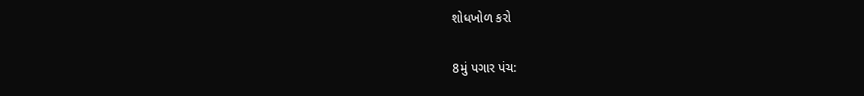શોધખોળ કરો

8મું પગાર પંચ: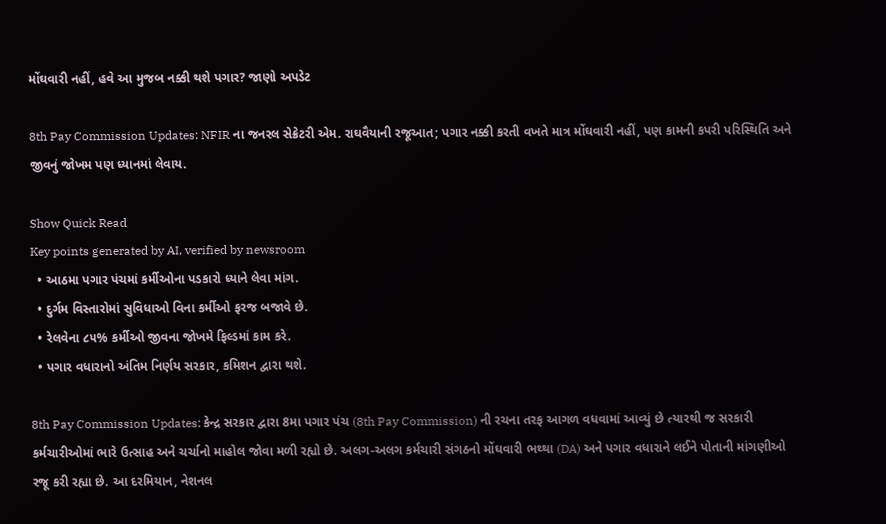મોંઘવારી નહીં, હવે આ મુજબ નક્કી થશે પગાર? જાણો અપડેટ

8th Pay Commission Updates: NFIR ના જનરલ સેક્રેટરી એમ. રાઘવૈયાની રજૂઆત; પગાર નક્કી કરતી વખતે માત્ર મોંઘવારી નહીં, પણ કામની કપરી પરિસ્થિતિ અને જીવનું જોખમ પણ ધ્યાનમાં લેવાય.

Show Quick Read
Key points generated by AI, verified by newsroom
  • આઠમા પગાર પંચમાં કર્મીઓના પડકારો ધ્યાને લેવા માંગ.
  • દુર્ગમ વિસ્તારોમાં સુવિધાઓ વિના કર્મીઓ ફરજ બજાવે છે.
  • રેલવેના ૮૫% કર્મીઓ જીવના જોખમે ફિલ્ડમાં કામ કરે.
  • પગાર વધારાનો અંતિમ નિર્ણય સરકાર, કમિશન દ્વારા થશે.

8th Pay Commission Updates: કેન્દ્ર સરકાર દ્વારા 8મા પગાર પંચ (8th Pay Commission) ની રચના તરફ આગળ વધવામાં આવ્યું છે ત્યારથી જ સરકારી કર્મચારીઓમાં ભારે ઉત્સાહ અને ચર્ચાનો માહોલ જોવા મળી રહ્યો છે. અલગ-અલગ કર્મચારી સંગઠનો મોંઘવારી ભથ્થા (DA) અને પગાર વધારાને લઈને પોતાની માંગણીઓ રજૂ કરી રહ્યા છે. આ દરમિયાન, નેશનલ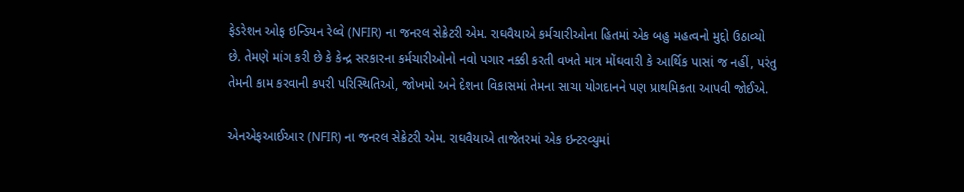ફેડરેશન ઓફ ઇન્ડિયન રેલ્વે (NFIR) ના જનરલ સેક્રેટરી એમ. રાઘવૈયાએ કર્મચારીઓના હિતમાં એક બહુ મહત્વનો મુદ્દો ઉઠાવ્યો છે. તેમણે માંગ કરી છે કે કેન્દ્ર સરકારના કર્મચારીઓનો નવો પગાર નક્કી કરતી વખતે માત્ર મોંઘવારી કે આર્થિક પાસાં જ નહીં, પરંતુ તેમની કામ કરવાની કપરી પરિસ્થિતિઓ, જોખમો અને દેશના વિકાસમાં તેમના સાચા યોગદાનને પણ પ્રાથમિકતા આપવી જોઈએ.

એનએફઆઈઆર (NFIR) ના જનરલ સેક્રેટરી એમ. રાઘવૈયાએ તાજેતરમાં એક ઇન્ટરવ્યુમાં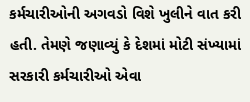કર્મચારીઓની અગવડો વિશે ખુલીને વાત કરી હતી. તેમણે જણાવ્યું કે દેશમાં મોટી સંખ્યામાં સરકારી કર્મચારીઓ એવા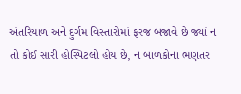અંતરિયાળ અને દુર્ગમ વિસ્તારોમાં ફરજ બજાવે છે જ્યાં ન તો કોઈ સારી હોસ્પિટલો હોય છે, ન બાળકોના ભણતર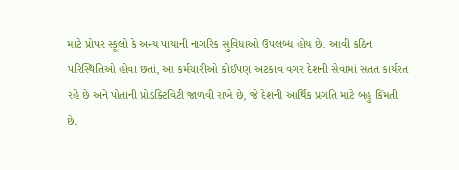માટે પ્રોપર સ્કૂલો કે અન્ય પાયાની નાગરિક સુવિધાઓ ઉપલબ્ધ હોય છે. આવી કઠિન પરિસ્થિતિઓ હોવા છતાં, આ કર્મચારીઓ કોઈપણ અટકાવ વગર દેશની સેવામાં સતત કાર્યરત રહે છે અને પોતાની પ્રોડક્ટિવિટી જાળવી રાખે છે, જે દેશની આર્થિક પ્રગતિ માટે બહુ કિંમતી છે.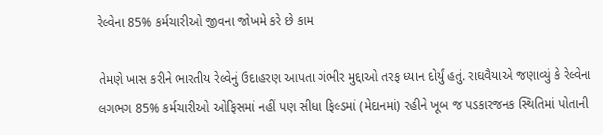રેલ્વેના 85% કર્મચારીઓ જીવના જોખમે કરે છે કામ

તેમણે ખાસ કરીને ભારતીય રેલ્વેનું ઉદાહરણ આપતા ગંભીર મુદ્દાઓ તરફ ધ્યાન દોર્યું હતું. રાઘવૈયાએ જણાવ્યું કે રેલ્વેના લગભગ 85% કર્મચારીઓ ઓફિસમાં નહીં પણ સીધા ફિલ્ડમાં (મેદાનમાં) રહીને ખૂબ જ પડકારજનક સ્થિતિમાં પોતાની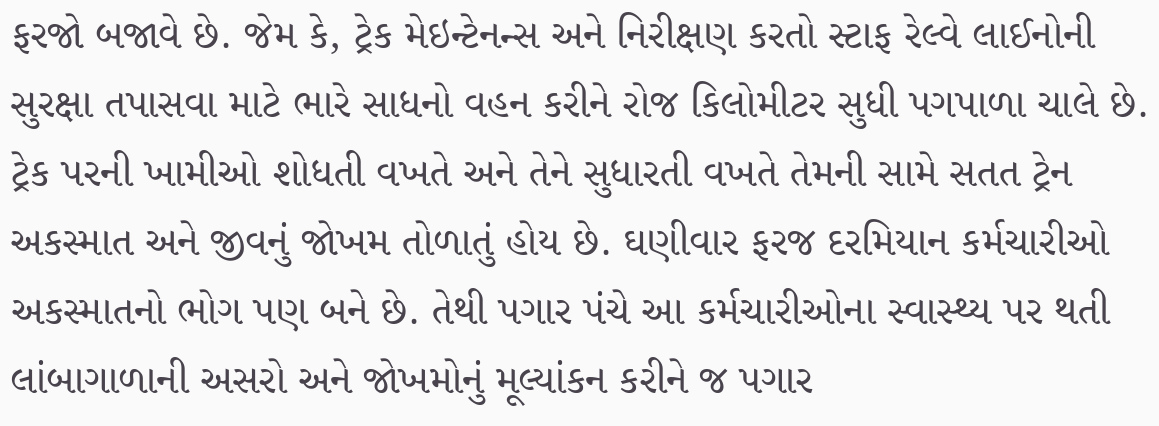ફરજો બજાવે છે. જેમ કે, ટ્રેક મેઇન્ટેનન્સ અને નિરીક્ષણ કરતો સ્ટાફ રેલ્વે લાઈનોની સુરક્ષા તપાસવા માટે ભારે સાધનો વહન કરીને રોજ કિલોમીટર સુધી પગપાળા ચાલે છે. ટ્રેક પરની ખામીઓ શોધતી વખતે અને તેને સુધારતી વખતે તેમની સામે સતત ટ્રેન અકસ્માત અને જીવનું જોખમ તોળાતું હોય છે. ઘણીવાર ફરજ દરમિયાન કર્મચારીઓ અકસ્માતનો ભોગ પણ બને છે. તેથી પગાર પંચે આ કર્મચારીઓના સ્વાસ્થ્ય પર થતી લાંબાગાળાની અસરો અને જોખમોનું મૂલ્યાંકન કરીને જ પગાર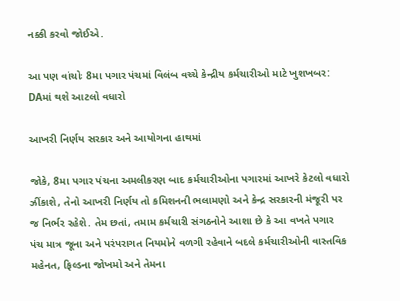નક્કી કરવો જોઈએ.

આ પણ વાંચોઃ 8મા પગાર પંચમાં વિલંબ વચ્ચે કેન્દ્રીય કર્મચારીઓ માટે ખુશખબર: DAમાં થશે આટલો વધારો

આખરી નિર્ણય સરકાર અને આયોગના હાથમાં

જોકે, 8મા પગાર પંચના અમલીકરણ બાદ કર્મચારીઓના પગારમાં આખરે કેટલો વધારો ઝીંકાશે, તેનો આખરી નિર્ણય તો કમિશનની ભલામણો અને કેન્દ્ર સરકારની મંજૂરી પર જ નિર્ભર રહેશે. તેમ છતાં, તમામ કર્મચારી સંગઠનોને આશા છે કે આ વખતે પગાર પંચ માત્ર જૂના અને પરંપરાગત નિયમોને વળગી રહેવાને બદલે કર્મચારીઓની વાસ્તવિક મહેનત, ફિલ્ડના જોખમો અને તેમના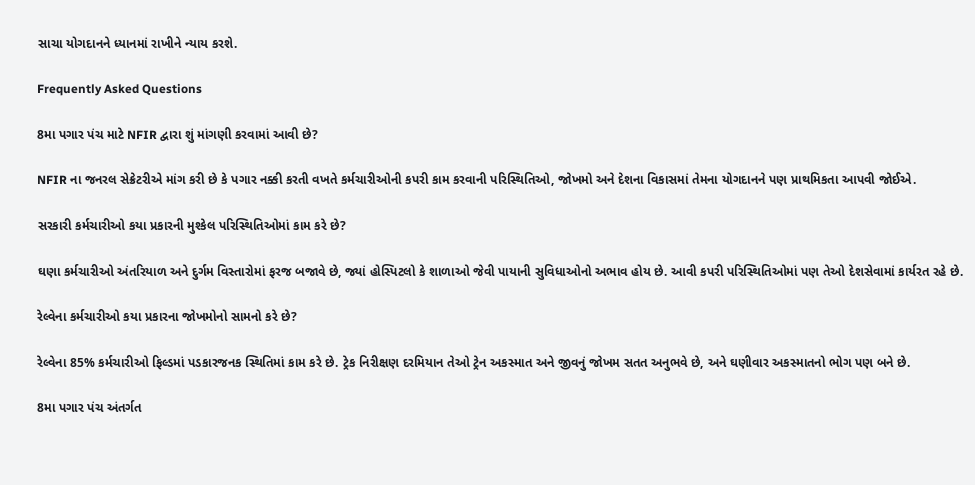સાચા યોગદાનને ધ્યાનમાં રાખીને ન્યાય કરશે.

Frequently Asked Questions

8મા પગાર પંચ માટે NFIR દ્વારા શું માંગણી કરવામાં આવી છે?

NFIR ના જનરલ સેક્રેટરીએ માંગ કરી છે કે પગાર નક્કી કરતી વખતે કર્મચારીઓની કપરી કામ કરવાની પરિસ્થિતિઓ, જોખમો અને દેશના વિકાસમાં તેમના યોગદાનને પણ પ્રાથમિકતા આપવી જોઈએ.

સરકારી કર્મચારીઓ કયા પ્રકારની મુશ્કેલ પરિસ્થિતિઓમાં કામ કરે છે?

ઘણા કર્મચારીઓ અંતરિયાળ અને દુર્ગમ વિસ્તારોમાં ફરજ બજાવે છે, જ્યાં હોસ્પિટલો કે શાળાઓ જેવી પાયાની સુવિધાઓનો અભાવ હોય છે. આવી કપરી પરિસ્થિતિઓમાં પણ તેઓ દેશસેવામાં કાર્યરત રહે છે.

રેલ્વેના કર્મચારીઓ કયા પ્રકારના જોખમોનો સામનો કરે છે?

રેલ્વેના 85% કર્મચારીઓ ફિલ્ડમાં પડકારજનક સ્થિતિમાં કામ કરે છે. ટ્રેક નિરીક્ષણ દરમિયાન તેઓ ટ્રેન અકસ્માત અને જીવનું જોખમ સતત અનુભવે છે, અને ઘણીવાર અકસ્માતનો ભોગ પણ બને છે.

8મા પગાર પંચ અંતર્ગત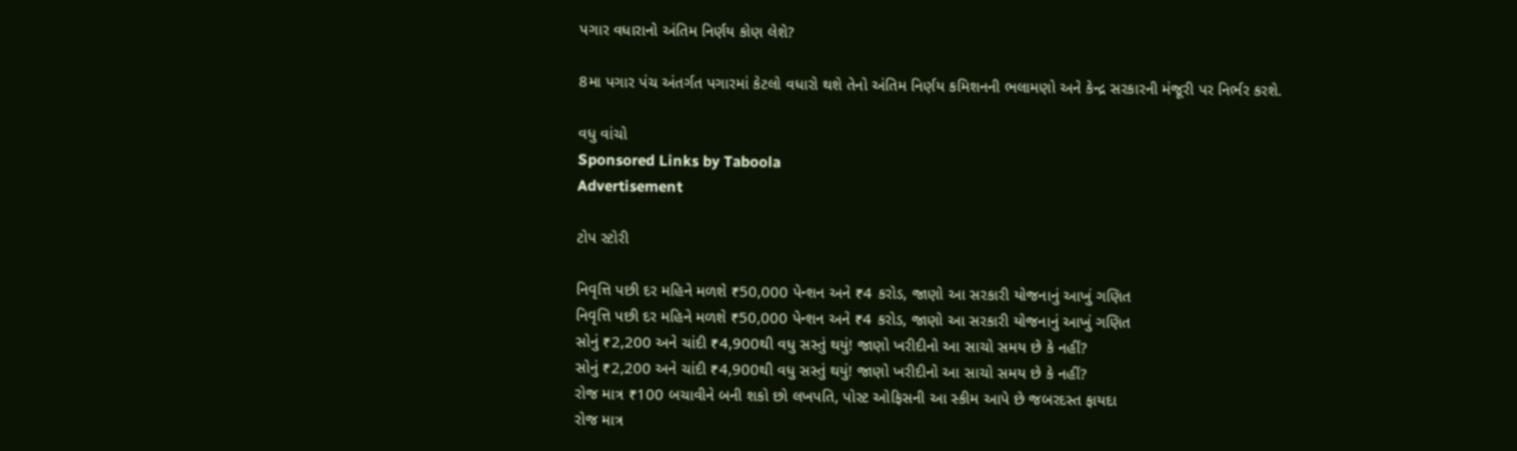પગાર વધારાનો અંતિમ નિર્ણય કોણ લેશે?

8મા પગાર પંચ અંતર્ગત પગારમાં કેટલો વધારો થશે તેનો અંતિમ નિર્ણય કમિશનની ભલામણો અને કેન્દ્ર સરકારની મંજૂરી પર નિર્ભર કરશે.

વધુ વાંચો
Sponsored Links by Taboola
Advertisement

ટોપ સ્ટોરી

નિવૃત્તિ પછી દર મહિને મળશે ₹50,000 પેન્શન અને ₹4 કરોડ, જાણો આ સરકારી યોજનાનું આખું ગણિત
નિવૃત્તિ પછી દર મહિને મળશે ₹50,000 પેન્શન અને ₹4 કરોડ, જાણો આ સરકારી યોજનાનું આખું ગણિત
સોનું ₹2,200 અને ચાંદી ₹4,900થી વધુ સસ્તું થયું! જાણો ખરીદીનો આ સાચો સમય છે કે નહીં?
સોનું ₹2,200 અને ચાંદી ₹4,900થી વધુ સસ્તું થયું! જાણો ખરીદીનો આ સાચો સમય છે કે નહીં?
રોજ માત્ર ₹100 બચાવીને બની શકો છો લખપતિ, પોસ્ટ ઓફિસની આ સ્કીમ આપે છે જબરદસ્ત ફાયદા
રોજ માત્ર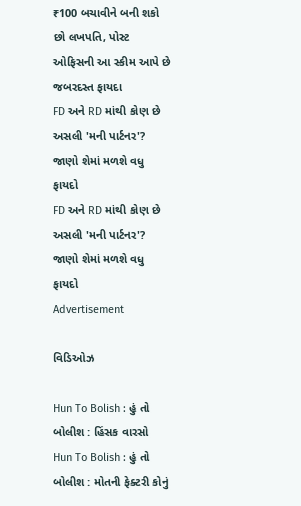₹100 બચાવીને બની શકો છો લખપતિ, પોસ્ટ ઓફિસની આ સ્કીમ આપે છે જબરદસ્ત ફાયદા
FD અને RD માંથી કોણ છે અસલી 'મની પાર્ટનર'? જાણો શેમાં મળશે વધુ ફાયદો
FD અને RD માંથી કોણ છે અસલી 'મની પાર્ટનર'? જાણો શેમાં મળશે વધુ ફાયદો
Advertisement

વિડિઓઝ

Hun To Bolish : હું તો બોલીશ : હિંસક વારસો
Hun To Bolish : હું તો બોલીશ : મોતની ફેક્ટરી કોનું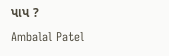પાપ ?
Ambalal Patel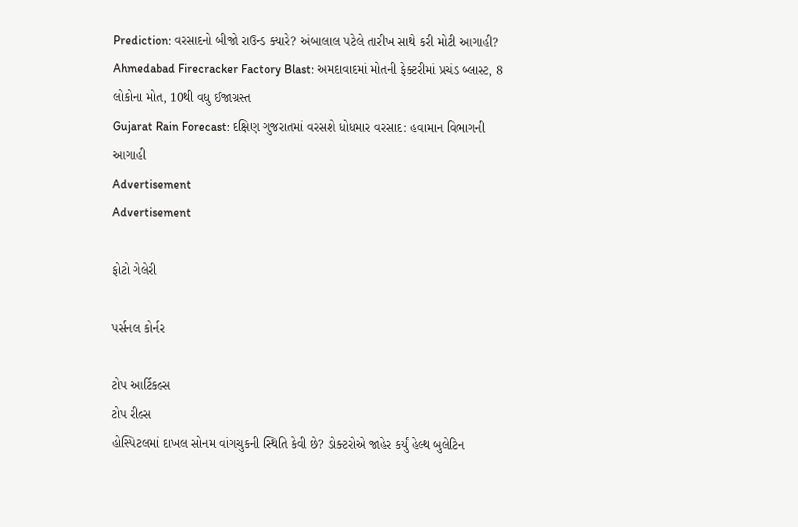Prediction: વરસાદનો બીજો રાઉન્ડ ક્યારે? અંબાલાલ પટેલે તારીખ સાથે કરી મોટી આગાહી?
Ahmedabad Firecracker Factory Blast: અમદાવાદમાં મોતની ફેક્ટરીમાં પ્રચંડ બ્લાસ્ટ, 8 લોકોના મોત, 10થી વધુ ઈજાગ્રસ્ત
Gujarat Rain Forecast: દક્ષિણ ગુજરાતમાં વરસશે ધોધમાર વરસાદ: હવામાન વિભાગની આગાહી
Advertisement
Advertisement

ફોટો ગેલેરી

પર્સનલ કોર્નર

ટોપ આર્ટિકલ્સ
ટોપ રીલ્સ
હોસ્પિટલમાં દાખલ સોનમ વાંગચુકની સ્થિતિ કેવી છે? ડોક્ટરોએ જાહેર કર્યું હેલ્થ બુલેટિન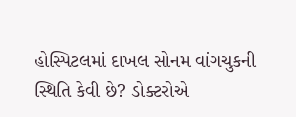હોસ્પિટલમાં દાખલ સોનમ વાંગચુકની સ્થિતિ કેવી છે? ડોક્ટરોએ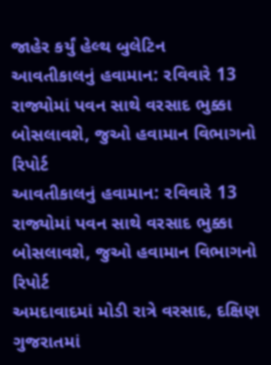જાહેર કર્યું હેલ્થ બુલેટિન
આવતીકાલનું હવામાન: રવિવારે 13 રાજ્યોમાં પવન સાથે વરસાદ ભુક્કા બોસલાવશે, જુઓ હવામાન વિભાગનો રિપોર્ટ
આવતીકાલનું હવામાન: રવિવારે 13 રાજ્યોમાં પવન સાથે વરસાદ ભુક્કા બોસલાવશે, જુઓ હવામાન વિભાગનો રિપોર્ટ
અમદાવાદમાં મોડી રાત્રે વરસાદ, દક્ષિણ ગુજરાતમાં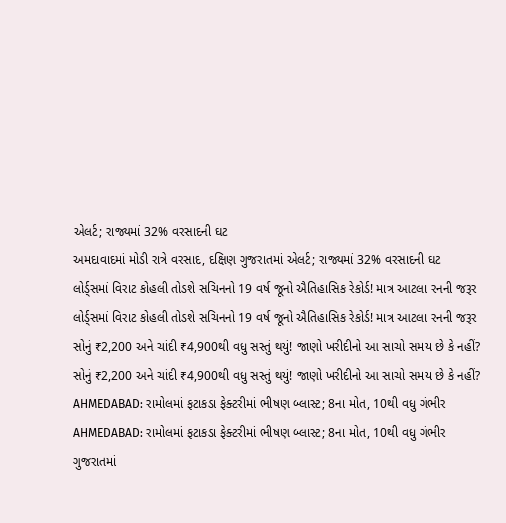એલર્ટ; રાજ્યમાં 32% વરસાદની ઘટ
અમદાવાદમાં મોડી રાત્રે વરસાદ, દક્ષિણ ગુજરાતમાં એલર્ટ; રાજ્યમાં 32% વરસાદની ઘટ
લોર્ડ્સમાં વિરાટ કોહલી તોડશે સચિનનો 19 વર્ષ જૂનો ઐતિહાસિક રેકોર્ડ! માત્ર આટલા રનની જરૂર
લોર્ડ્સમાં વિરાટ કોહલી તોડશે સચિનનો 19 વર્ષ જૂનો ઐતિહાસિક રેકોર્ડ! માત્ર આટલા રનની જરૂર
સોનું ₹2,200 અને ચાંદી ₹4,900થી વધુ સસ્તું થયું! જાણો ખરીદીનો આ સાચો સમય છે કે નહીં?
સોનું ₹2,200 અને ચાંદી ₹4,900થી વધુ સસ્તું થયું! જાણો ખરીદીનો આ સાચો સમય છે કે નહીં?
AHMEDABAD: રામોલમાં ફટાકડા ફેક્ટરીમાં ભીષણ બ્લાસ્ટ; 8ના મોત, 10થી વધુ ગંભીર
AHMEDABAD: રામોલમાં ફટાકડા ફેક્ટરીમાં ભીષણ બ્લાસ્ટ; 8ના મોત, 10થી વધુ ગંભીર
ગુજરાતમાં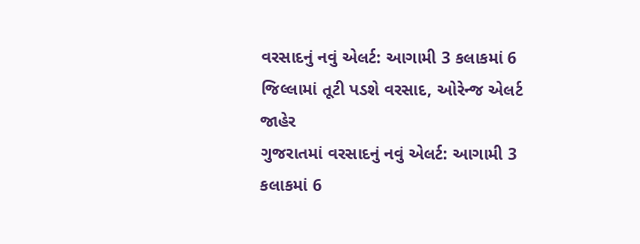વરસાદનું નવું એલર્ટ: આગામી 3 કલાકમાં 6 જિલ્લામાં તૂટી પડશે વરસાદ, ઓરેન્જ એલર્ટ જાહેર
ગુજરાતમાં વરસાદનું નવું એલર્ટ: આગામી 3 કલાકમાં 6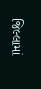જિલ્લામાં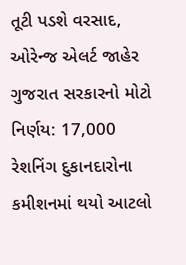તૂટી પડશે વરસાદ, ઓરેન્જ એલર્ટ જાહેર
ગુજરાત સરકારનો મોટો નિર્ણય: 17,000 રેશનિંગ દુકાનદારોના કમીશનમાં થયો આટલો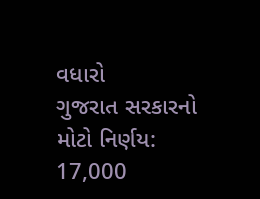વધારો
ગુજરાત સરકારનો મોટો નિર્ણય: 17,000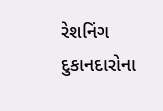રેશનિંગ દુકાનદારોના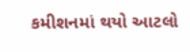કમીશનમાં થયો આટલો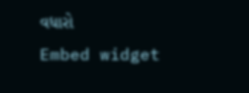વધારો
Embed widget